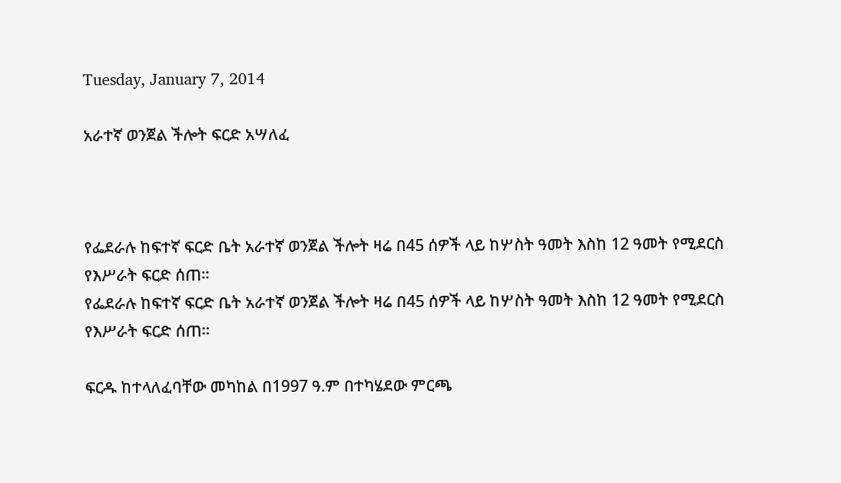Tuesday, January 7, 2014

አራተኛ ወንጀል ችሎት ፍርድ አሣለፈ



የፌደራሉ ከፍተኛ ፍርድ ቤት አራተኛ ወንጀል ችሎት ዛሬ በ45 ሰዎች ላይ ከሦስት ዓመት እስከ 12 ዓመት የሚደርስ የእሥራት ፍርድ ሰጠ፡፡
የፌደራሉ ከፍተኛ ፍርድ ቤት አራተኛ ወንጀል ችሎት ዛሬ በ45 ሰዎች ላይ ከሦስት ዓመት እስከ 12 ዓመት የሚደርስ የእሥራት ፍርድ ሰጠ፡፡

ፍርዱ ከተላለፈባቸው መካከል በ1997 ዓ.ም በተካሄደው ምርጫ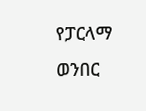የፓርላማ ወንበር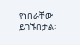የነበራቸው ይገኙበታል፡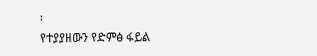፡
የተያያዘውን የድምፅ ፋይል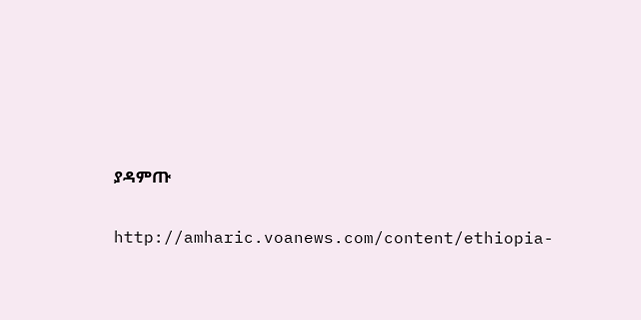ያዳምጡ

http://amharic.voanews.com/content/ethiopia-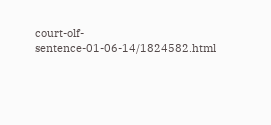court-olf-sentence-01-06-14/1824582.html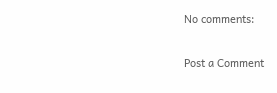No comments:

Post a Comment